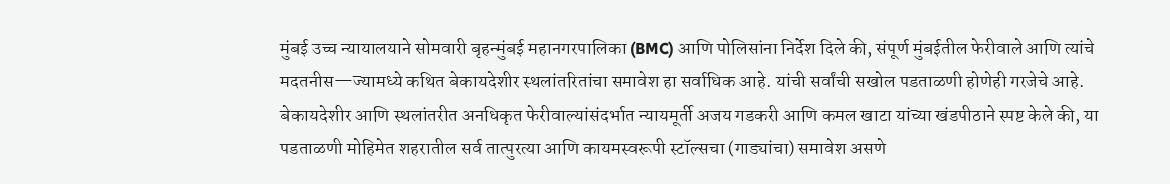मुंबई उच्च न्यायालयाने सोमवारी बृहन्मुंबई महानगरपालिका (BMC) आणि पोलिसांना निर्देश दिले की, संपूर्ण मुंबईतील फेरीवाले आणि त्यांचे मदतनीस—ज्यामध्ये कथित बेकायदेशीर स्थलांतरितांचा समावेश हा सर्वाधिक आहे. यांची सर्वांची सखोल पडताळणी होणेही गरजेचे आहे.
बेकायदेशीर आणि स्थलांतरीत अनधिकृत फेरीवाल्यांसंदर्भात न्यायमूर्ती अजय गडकरी आणि कमल खाटा यांच्या खंडपीठाने स्पष्ट केले की, या पडताळणी मोहिमेत शहरातील सर्व तात्पुरत्या आणि कायमस्वरूपी स्टॉल्सचा (गाड्यांचा) समावेश असणे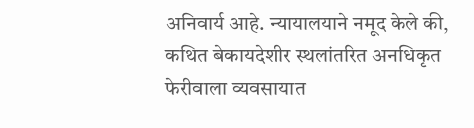अनिवार्य आहे. न्यायालयाने नमूद केले की, कथित बेकायदेशीर स्थलांतरित अनधिकृत फेरीवाला व्यवसायात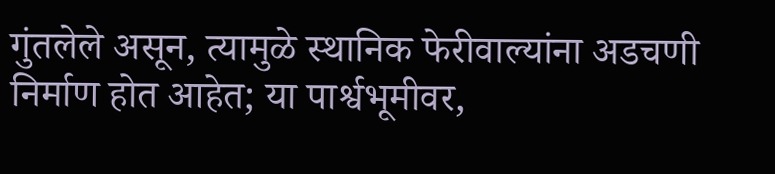गुंतलेले असून, त्यामुळे स्थानिक फेरीवाल्यांना अडचणी निर्माण होत आहेत; या पार्श्वभूमीवर,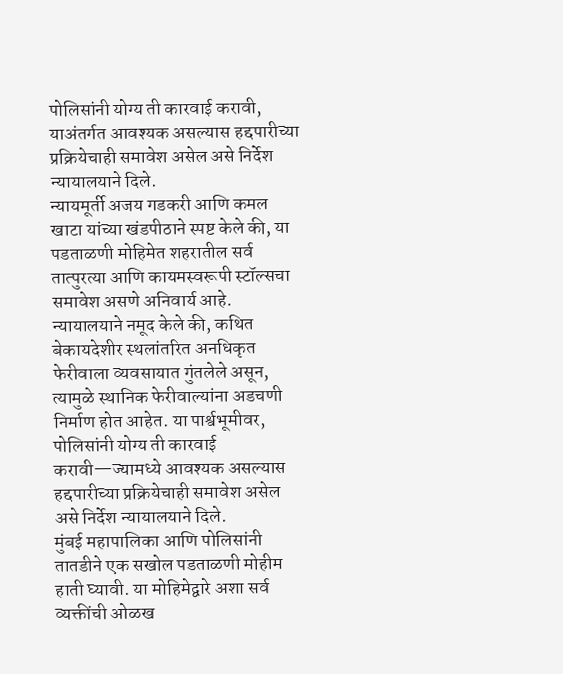पोलिसांनी योग्य ती कारवाई करावी, याअंतर्गत आवश्यक असल्यास हद्दपारीच्या प्रक्रियेचाही समावेश असेल असे निर्देश न्यायालयाने दिले.
न्यायमूर्ती अजय गडकरी आणि कमल खाटा यांच्या खंडपीठाने स्पष्ट केले की, या पडताळणी मोहिमेत शहरातील सर्व तात्पुरत्या आणि कायमस्वरूपी स्टॉल्सचा समावेश असणे अनिवार्य आहे. न्यायालयाने नमूद केले की, कथित बेकायदेशीर स्थलांतरित अनधिकृत फेरीवाला व्यवसायात गुंतलेले असून, त्यामुळे स्थानिक फेरीवाल्यांना अडचणी निर्माण होत आहेत. या पार्श्वभूमीवर, पोलिसांनी योग्य ती कारवाई करावी—ज्यामध्ये आवश्यक असल्यास हद्दपारीच्या प्रक्रियेचाही समावेश असेल असे निर्देश न्यायालयाने दिले.
मुंबई महापालिका आणि पोलिसांनी तातडीने एक सखोल पडताळणी मोहीम हाती घ्यावी. या मोहिमेद्वारे अशा सर्व व्यक्तींची ओळख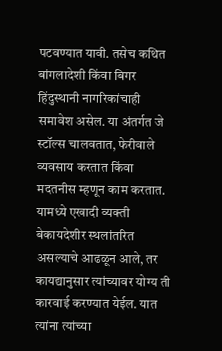पटवण्यात यावी. तसेच कथित बांगलादेशी किंवा बिगर हिंदुस्थानी नागरिकांचाही समावेश असेल. या अंतर्गत जे स्टॉल्स चालवतात, फेरीवाले व्यवसाय करतात किंवा मदतनीस म्हणून काम करतात. यामध्ये एखादी व्यक्ती बेकायदेशीर स्थलांतरित असल्याचे आढळून आले, तर कायद्यानुसार त्यांच्यावर योग्य ती कारवाई करण्यात येईल. यात त्यांना त्यांच्या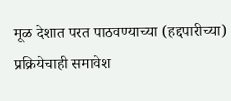मूळ देशात परत पाठवण्याच्या (हद्दपारीच्या) प्रक्रियेचाही समावेश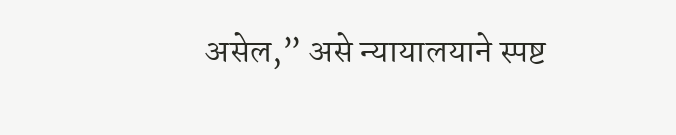असेल,” असे न्यायालयाने स्पष्ट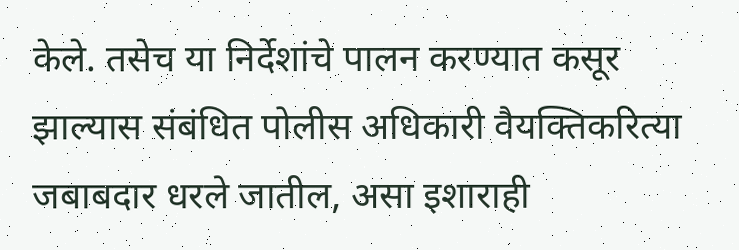केले. तसेच या निर्देशांचे पालन करण्यात कसूर झाल्यास संबंधित पोलीस अधिकारी वैयक्तिकरित्या जबाबदार धरले जातील, असा इशाराही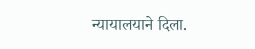न्यायालयाने दिला.